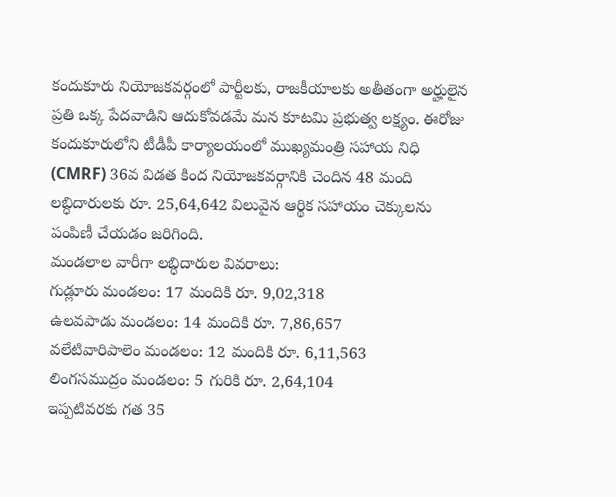కందుకూరు నియోజకవర్గంలో పార్టీలకు, రాజకీయాలకు అతీతంగా అర్హులైన ప్రతి ఒక్క పేదవాడిని ఆదుకోవడమే మన కూటమి ప్రభుత్వ లక్ష్యం. ఈరోజు కందుకూరులోని టీడీపీ కార్యాలయంలో ముఖ్యమంత్రి సహాయ నిధి (CMRF) 36వ విడత కింద నియోజకవర్గానికి చెందిన 48 మంది లబ్ధిదారులకు రూ. 25,64,642 విలువైన ఆర్థిక సహాయం చెక్కులను పంపిణీ చేయడం జరిగింది.
మండలాల వారీగా లబ్ధిదారుల వివరాలు:
గుడ్లూరు మండలం: 17 మందికి రూ. 9,02,318
ఉలవపాడు మండలం: 14 మందికి రూ. 7,86,657
వలేటివారిపాలెం మండలం: 12 మందికి రూ. 6,11,563
లింగసముద్రం మండలం: 5 గురికి రూ. 2,64,104
ఇప్పటివరకు గత 35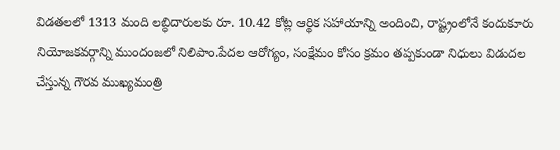విడతలలో 1313 మంది లబ్ధిదారులకు రూ. 10.42 కోట్ల ఆర్థిక సహాయాన్ని అందించి, రాష్ట్రంలోనే కందుకూరు నియోజకవర్గాన్ని ముందంజలో నిలిపాం.పేదల ఆరోగ్యం, సంక్షేమం కోసం క్రమం తప్పకుండా నిధులు విడుదల చేస్తున్న గౌరవ ముఖ్యమంత్రి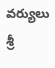వర్యులు శ్రీ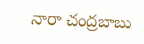నారా చంద్రబాబు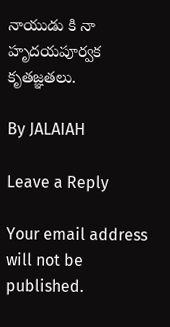నాయుడు కి నా హృదయపూర్వక కృతజ్ఞతలు.

By JALAIAH

Leave a Reply

Your email address will not be published.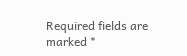Required fields are marked *